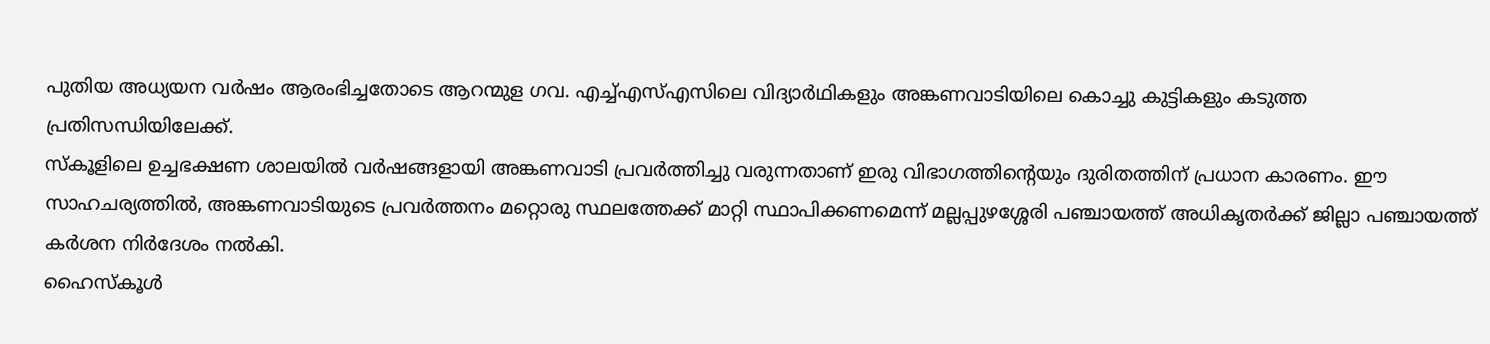പുതിയ അധ്യയന വർഷം ആരംഭിച്ചതോടെ ആറന്മുള ഗവ. എച്ച്എസ്എസിലെ വിദ്യാർഥികളും അങ്കണവാടിയിലെ കൊച്ചു കുട്ടികളും കടുത്ത പ്രതിസന്ധിയിലേക്ക്.
സ്കൂളിലെ ഉച്ചഭക്ഷണ ശാലയിൽ വർഷങ്ങളായി അങ്കണവാടി പ്രവർത്തിച്ചു വരുന്നതാണ് ഇരു വിഭാഗത്തിന്റെയും ദുരിതത്തിന് പ്രധാന കാരണം. ഈ സാഹചര്യത്തിൽ, അങ്കണവാടിയുടെ പ്രവർത്തനം മറ്റൊരു സ്ഥലത്തേക്ക് മാറ്റി സ്ഥാപിക്കണമെന്ന് മല്ലപ്പുഴശ്ശേരി പഞ്ചായത്ത് അധികൃതർക്ക് ജില്ലാ പഞ്ചായത്ത് കർശന നിർദേശം നൽകി.
ഹൈസ്കൂൾ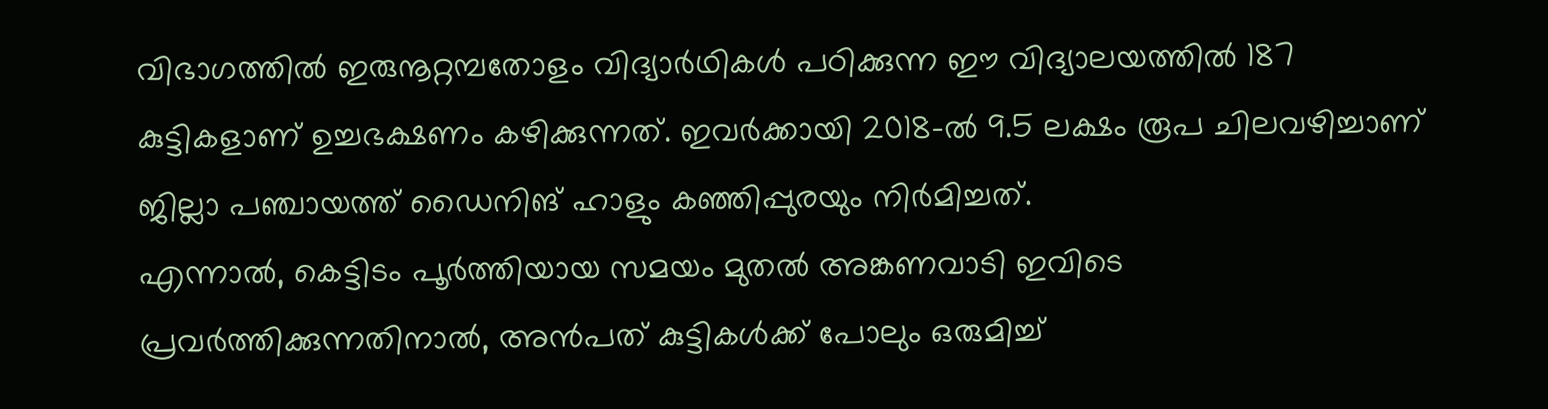വിഭാഗത്തിൽ ഇരുനൂറ്റമ്പതോളം വിദ്യാർഥികൾ പഠിക്കുന്ന ഈ വിദ്യാലയത്തിൽ 187 കുട്ടികളാണ് ഉച്ചഭക്ഷണം കഴിക്കുന്നത്. ഇവർക്കായി 2018-ൽ 9.5 ലക്ഷം രൂപ ചിലവഴിച്ചാണ് ജില്ലാ പഞ്ചായത്ത് ഡൈനിങ് ഹാളും കഞ്ഞിപ്പുരയും നിർമിച്ചത്.
എന്നാൽ, കെട്ടിടം പൂർത്തിയായ സമയം മുതൽ അങ്കണവാടി ഇവിടെ പ്രവർത്തിക്കുന്നതിനാൽ, അൻപത് കുട്ടികൾക്ക് പോലും ഒരുമിച്ച്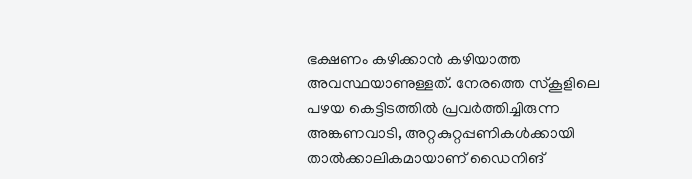ഭക്ഷണം കഴിക്കാൻ കഴിയാത്ത അവസ്ഥയാണുള്ളത്. നേരത്തെ സ്കൂളിലെ പഴയ കെട്ടിടത്തിൽ പ്രവർത്തിച്ചിരുന്ന അങ്കണവാടി, അറ്റകുറ്റപ്പണികൾക്കായി താൽക്കാലികമായാണ് ഡൈനിങ്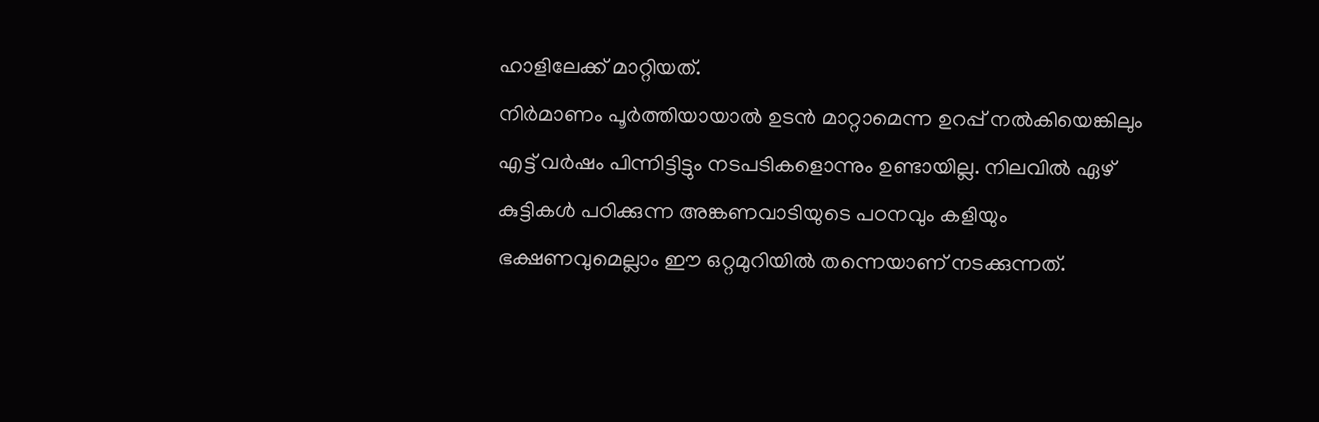ഹാളിലേക്ക് മാറ്റിയത്.
നിർമാണം പൂർത്തിയായാൽ ഉടൻ മാറ്റാമെന്ന ഉറപ്പ് നൽകിയെങ്കിലും എട്ട് വർഷം പിന്നിട്ടിട്ടും നടപടികളൊന്നും ഉണ്ടായില്ല. നിലവിൽ ഏഴ് കുട്ടികൾ പഠിക്കുന്ന അങ്കണവാടിയുടെ പഠനവും കളിയും ഭക്ഷണവുമെല്ലാം ഈ ഒറ്റമുറിയിൽ തന്നെയാണ് നടക്കുന്നത്.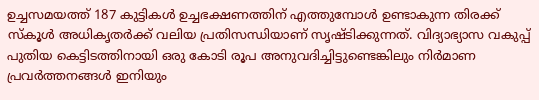ഉച്ചസമയത്ത് 187 കുട്ടികൾ ഉച്ചഭക്ഷണത്തിന് എത്തുമ്പോൾ ഉണ്ടാകുന്ന തിരക്ക് സ്കൂൾ അധികൃതർക്ക് വലിയ പ്രതിസന്ധിയാണ് സൃഷ്ടിക്കുന്നത്. വിദ്യാഭ്യാസ വകുപ്പ് പുതിയ കെട്ടിടത്തിനായി ഒരു കോടി രൂപ അനുവദിച്ചിട്ടുണ്ടെങ്കിലും നിർമാണ പ്രവർത്തനങ്ങൾ ഇനിയും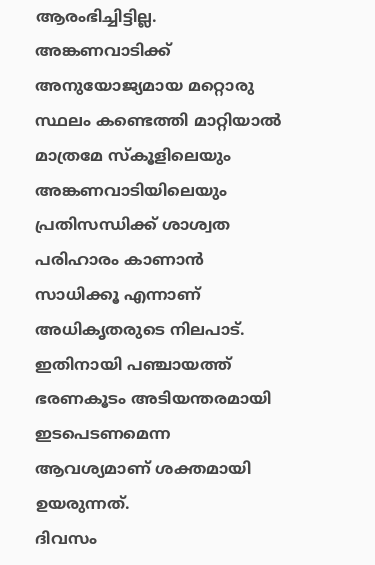ആരംഭിച്ചിട്ടില്ല.
അങ്കണവാടിക്ക് അനുയോജ്യമായ മറ്റൊരു സ്ഥലം കണ്ടെത്തി മാറ്റിയാൽ മാത്രമേ സ്കൂളിലെയും അങ്കണവാടിയിലെയും പ്രതിസന്ധിക്ക് ശാശ്വത പരിഹാരം കാണാൻ സാധിക്കൂ എന്നാണ് അധികൃതരുടെ നിലപാട്. ഇതിനായി പഞ്ചായത്ത് ഭരണകൂടം അടിയന്തരമായി ഇടപെടണമെന്ന ആവശ്യമാണ് ശക്തമായി ഉയരുന്നത്.
ദിവസം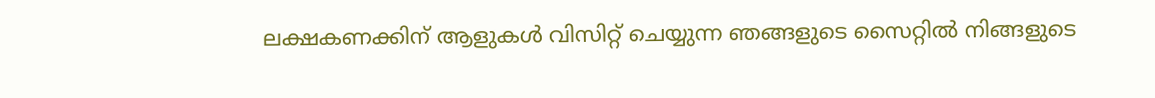ലക്ഷകണക്കിന് ആളുകൾ വിസിറ്റ് ചെയ്യുന്ന ഞങ്ങളുടെ സൈറ്റിൽ നിങ്ങളുടെ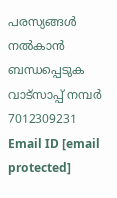പരസ്യങ്ങൾ നൽകാൻ ബന്ധപ്പെടുക വാട്സാപ്പ് നമ്പർ 7012309231 Email ID [email protected]